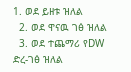1. ወደ ይዘቱ ዝለል
  2. ወደ ዋናዉ ገፅ ዝለል
  3. ወደ ተጨማሪ የDW ድረ-ገፅ ዝለል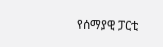የሰማያዊ ፓርቲ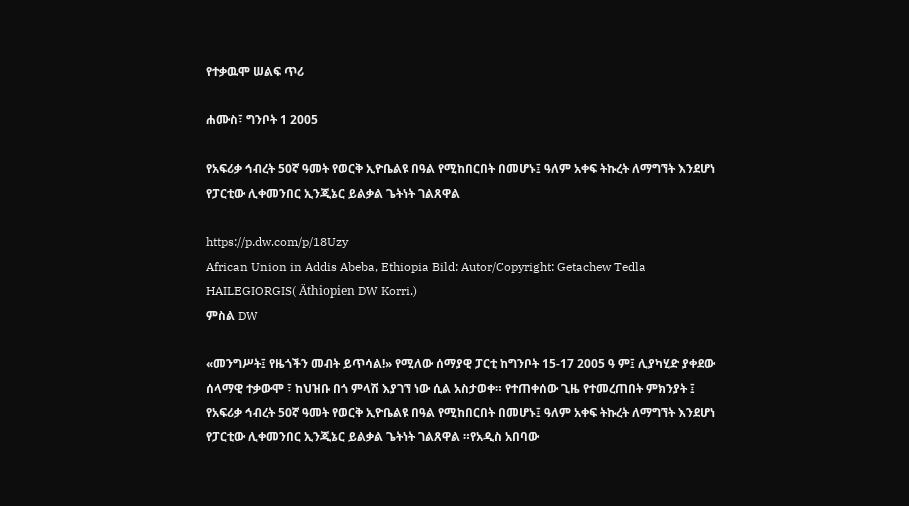የተቃዉሞ ሠልፍ ጥሪ

ሐሙስ፣ ግንቦት 1 2005

የአፍሪቃ ኅብረት 50ኛ ዓመት የወርቅ ኢዮቤልዩ በዓል የሚከበርበት በመሆኑ፤ ዓለም አቀፍ ትኩረት ለማግኘት እንደሆነ የፓርቲው ሊቀመንበር ኢንጂኔር ይልቃል ጌትነት ገልጸዋል

https://p.dw.com/p/18Uzy
African Union in Addis Abeba, Ethiopia Bild: Autor/Copyright: Getachew Tedla HAILEGIORGIS( Äthiopien DW Korri.)
ምስል DW

«መንግሥት፤ የዜጎችን መብት ይጥሳል!» የሚለው ሰማያዊ ፓርቲ ከግንቦት 15-17 2005 ዓ ም፤ ሊያካሂድ ያቀደው ሰላማዊ ተቃውሞ ፣ ከህዝቡ በጎ ምላሽ እያገኘ ነው ሲል አስታወቀ። የተጠቀሰው ጊዜ የተመረጠበት ምክንያት ፤ የአፍሪቃ ኅብረት 50ኛ ዓመት የወርቅ ኢዮቤልዩ በዓል የሚከበርበት በመሆኑ፤ ዓለም አቀፍ ትኩረት ለማግኘት እንደሆነ የፓርቲው ሊቀመንበር ኢንጂኔር ይልቃል ጌትነት ገልጸዋል ።የአዲስ አበባው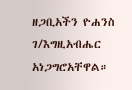ዘጋቢአችን ዮሐንስ ገ/እግዚአብሔር አነጋግሮአቸዋል።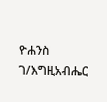ዮሐንስ ገ/እግዚአብሔር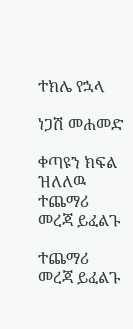ተክሌ የኋላ

ነጋሽ መሐመድ

ቀጣዩን ክፍል ዝለለዉ ተጨማሪ መረጃ ይፈልጉ

ተጨማሪ መረጃ ይፈልጉ